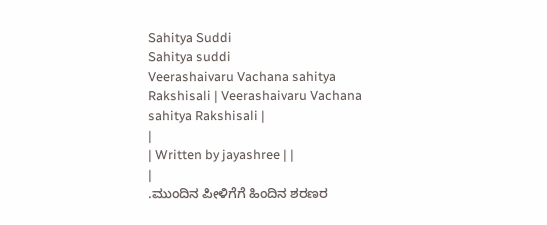Sahitya Suddi
Sahitya suddi
Veerashaivaru Vachana sahitya Rakshisali | Veerashaivaru Vachana sahitya Rakshisali |
|
| Written by jayashree | |
|
.ಮುಂದಿನ ಪೀಳಿಗೆಗೆ ಹಿಂದಿನ ಶರಣರ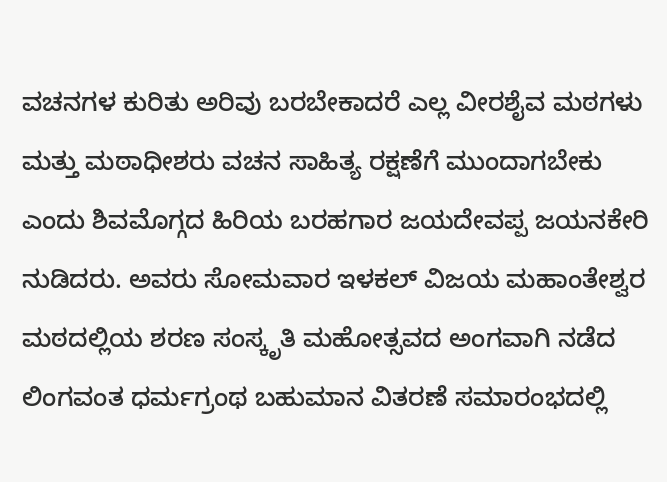ವಚನಗಳ ಕುರಿತು ಅರಿವು ಬರಬೇಕಾದರೆ ಎಲ್ಲ ವೀರಶೈವ ಮಠಗಳು ಮತ್ತು ಮಠಾಧೀಶರು ವಚನ ಸಾಹಿತ್ಯ ರಕ್ಷಣೆಗೆ ಮುಂದಾಗಬೇಕು ಎಂದು ಶಿವಮೊಗ್ಗದ ಹಿರಿಯ ಬರಹಗಾರ ಜಯದೇವಪ್ಪ ಜಯನಕೇರಿ ನುಡಿದರು. ಅವರು ಸೋಮವಾರ ಇಳಕಲ್ ವಿಜಯ ಮಹಾಂತೇಶ್ವರ ಮಠದಲ್ಲಿಯ ಶರಣ ಸಂಸ್ಕೃತಿ ಮಹೋತ್ಸವದ ಅಂಗವಾಗಿ ನಡೆದ ಲಿಂಗವಂತ ಧರ್ಮಗ್ರಂಥ ಬಹುಮಾನ ವಿತರಣೆ ಸಮಾರಂಭದಲ್ಲಿ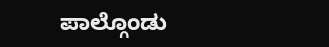ಪಾಲ್ಗೊಂಡು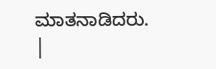ಮಾತನಾಡಿದರು.
|